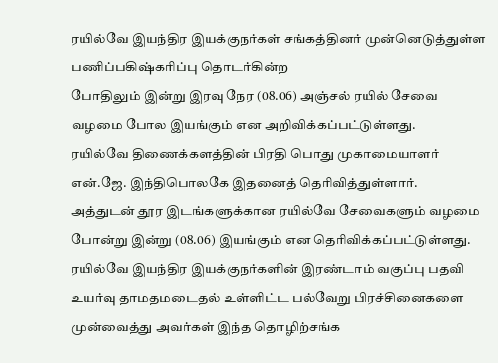ரயில்வே இயந்திர இயக்குநர்கள் சங்கத்தினர் முன்னெடுத்துள்ள பணிப்பகிஷ்கரிப்பு தொடர்கின்ற
போதிலும் இன்று இரவு நேர (08.06) அஞ்சல் ரயில் சேவை வழமை போல இயங்கும் என அறிவிக்கப்பட்டுள்ளது.
ரயில்வே திணைக்களத்தின் பிரதி பொது முகாமையாளர் என்.ஜே. இந்திபொலகே இதனைத் தெரிவித்துள்ளார்.
அத்துடன் தூர இடங்களுக்கான ரயில்வே சேவைகளும் வழமை போன்று இன்று (08.06) இயங்கும் என தெரிவிக்கப்பட்டுள்ளது.
ரயில்வே இயந்திர இயக்குநர்களின் இரண்டாம் வகுப்பு பதவி உயர்வு தாமதமடைதல் உள்ளிட்ட பல்வேறு பிரச்சினைகளை
முன்வைத்து அவர்கள் இந்த தொழிற்சங்க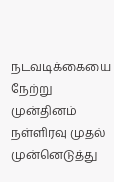நடவடிக்கையை நேற்று முன்தினம் நள்ளிரவு முதல் முன்னெடுத்து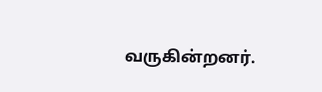வருகின்றனர்.